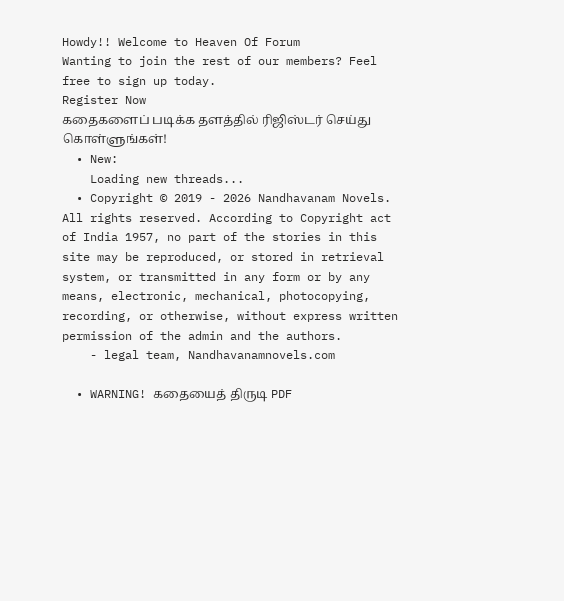Howdy!! Welcome to Heaven Of Forum
Wanting to join the rest of our members? Feel free to sign up today.
Register Now
கதைகளைப் படிக்க தளத்தில் ரிஜிஸ்டர் செய்து கொள்ளுங்கள்!
  • New:
    Loading new threads...
  • Copyright © 2019 - 2026 Nandhavanam Novels. All rights reserved. According to Copyright act of India 1957, no part of the stories in this site may be reproduced, or stored in retrieval system, or transmitted in any form or by any means, electronic, mechanical, photocopying, recording, or otherwise, without express written permission of the admin and the authors.
    - legal team, Nandhavanamnovels.com

  • WARNING! கதையைத் திருடி PDF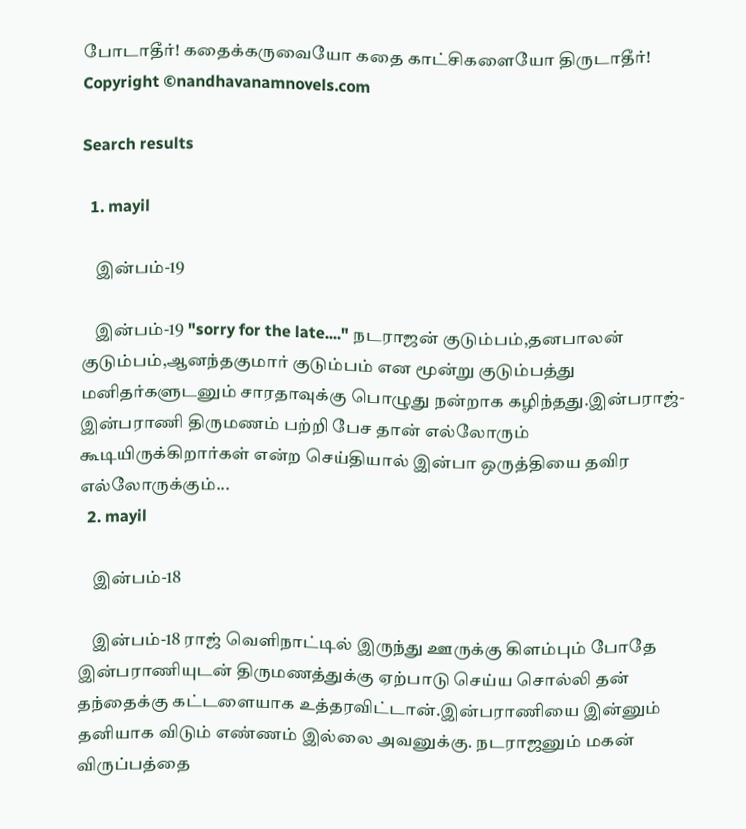போடாதீர்! கதைக்கருவையோ கதை காட்சிகளையோ திருடாதீர்! Copyright ©nandhavanamnovels.com

Search results

  1. mayil

    இன்பம்-19

    இன்பம்-19 "sorry for the late...." நடராஜன் குடும்பம்,தனபாலன் குடும்பம்,ஆனந்தகுமார் குடும்பம் என மூன்று குடும்பத்து மனிதர்களுடனும் சாரதாவுக்கு பொழுது நன்றாக கழிந்தது.இன்பராஜ்- இன்பராணி திருமணம் பற்றி பேச தான் எல்லோரும் கூடியிருக்கிறார்கள் என்ற செய்தியால் இன்பா ஒருத்தியை தவிர எல்லோருக்கும்...
  2. mayil

    இன்பம்-18

    இன்பம்-18 ராஜ் வெளிநாட்டில் இருந்து ஊருக்கு கிளம்பும் போதே இன்பராணியுடன் திருமணத்துக்கு ஏற்பாடு செய்ய சொல்லி தன் தந்தைக்கு கட்டளையாக உத்தரவிட்டான்.இன்பராணியை இன்னும் தனியாக விடும் எண்ணம் இல்லை அவனுக்கு. நடராஜனும் மகன் விருப்பத்தை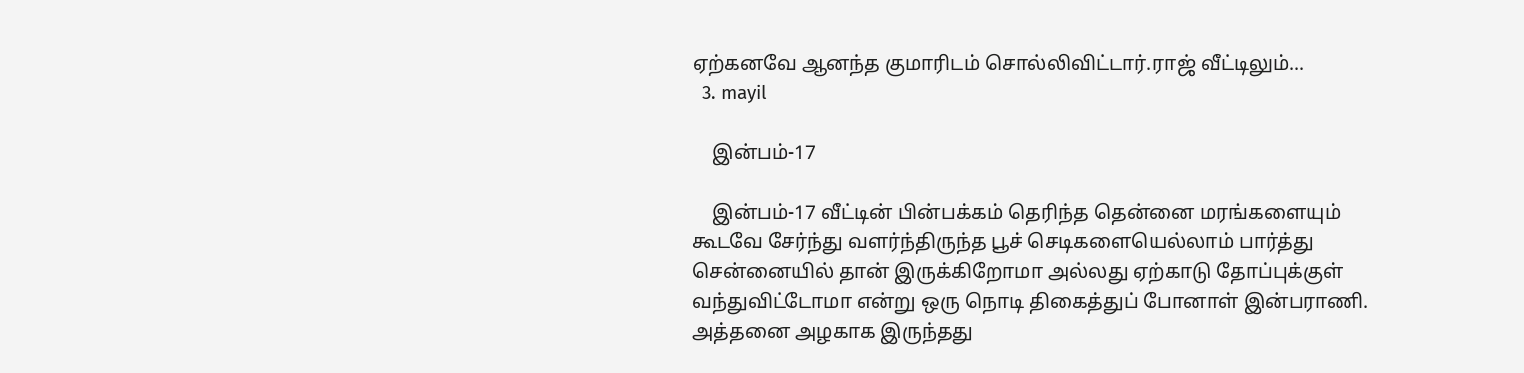ஏற்கனவே ஆனந்த குமாரிடம் சொல்லிவிட்டார்.ராஜ் வீட்டிலும்...
  3. mayil

    இன்பம்-17

    இன்பம்-17 வீட்டின் பின்பக்கம் தெரிந்த தென்னை மரங்களையும் கூடவே சேர்ந்து வளர்ந்திருந்த பூச் செடிகளையெல்லாம் பார்த்து சென்னையில் தான் இருக்கிறோமா அல்லது ஏற்காடு தோப்புக்குள் வந்துவிட்டோமா என்று ஒரு நொடி திகைத்துப் போனாள் இன்பராணி. அத்தனை அழகாக இருந்தது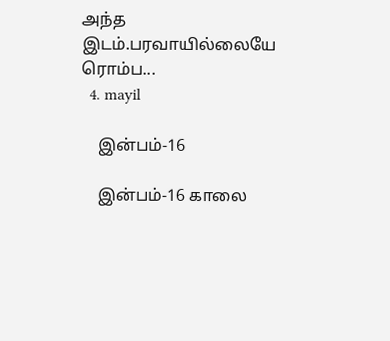அந்த இடம்.பரவாயில்லையே ரொம்ப...
  4. mayil

    இன்பம்-16

    இன்பம்-16 காலை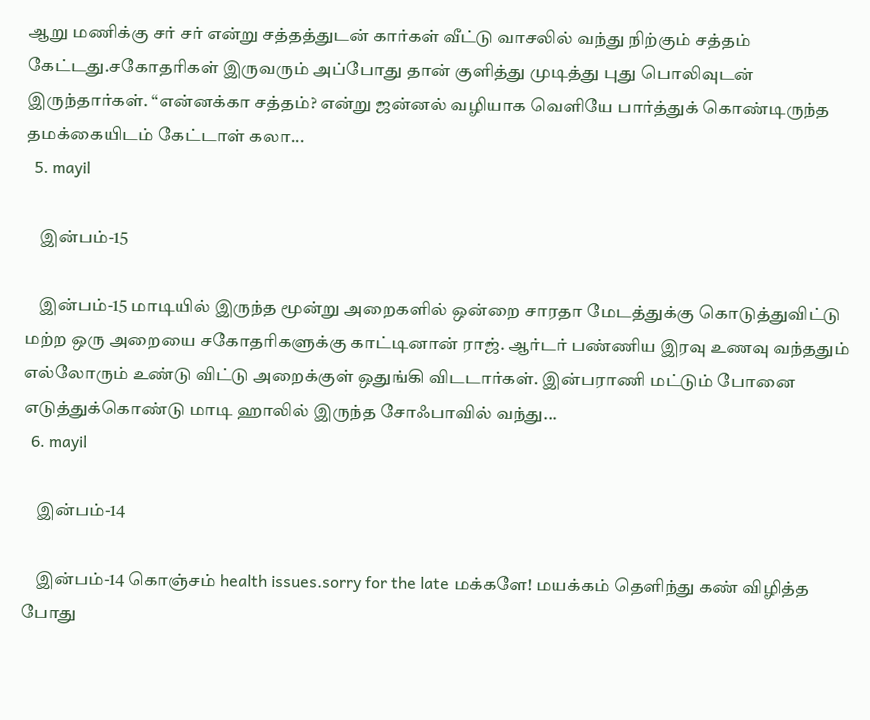ஆறு மணிக்கு சர் சர் என்று சத்தத்துடன் கார்கள் வீட்டு வாசலில் வந்து நிற்கும் சத்தம் கேட்டது.சகோதரிகள் இருவரும் அப்போது தான் குளித்து முடித்து புது பொலிவுடன் இருந்தார்கள். “என்னக்கா சத்தம்? என்று ஜன்னல் வழியாக வெளியே பார்த்துக் கொண்டிருந்த தமக்கையிடம் கேட்டாள் கலா...
  5. mayil

    இன்பம்-15

    இன்பம்-15 மாடியில் இருந்த மூன்று அறைகளில் ஒன்றை சாரதா மேடத்துக்கு கொடுத்துவிட்டு மற்ற ஒரு அறையை சகோதரிகளுக்கு காட்டினான் ராஜ். ஆர்டர் பண்ணிய இரவு உணவு வந்ததும் எல்லோரும் உண்டு விட்டு அறைக்குள் ஒதுங்கி விடடார்கள். இன்பராணி மட்டும் போனை எடுத்துக்கொண்டு மாடி ஹாலில் இருந்த சோஃபாவில் வந்து...
  6. mayil

    இன்பம்-14

    இன்பம்-14 கொஞ்சம் health issues.sorry for the late மக்களே! மயக்கம் தெளிந்து கண் விழித்த போது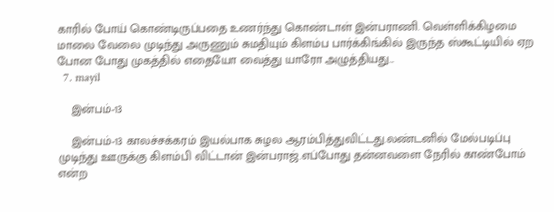காரில் போய் கொண்டிருப்பதை உணர்ந்து கொண்டாள் இன்பராணி. வெள்ளிக்கிழமை மாலை வேலை முடிந்து அருணும் சுமதியும் கிளம்ப பார்க்கிங்கில் இருந்த ஸ்கூட்டியில் ஏற போன போது முகத்தில் எதையோ வைத்து யாரோ அழுத்தியது...
  7. mayil

    இன்பம்-13

    இன்பம்-13 காலச்சக்கரம் இயல்பாக சுழல ஆரம்பித்துவிட்டது.லண்டனில் மேல்படிப்பு முடிந்து ஊருக்கு கிளம்பி விட்டான் இன்பராஜ்.எப்போது தன்னவளை நேரில் காண்போம் என்ற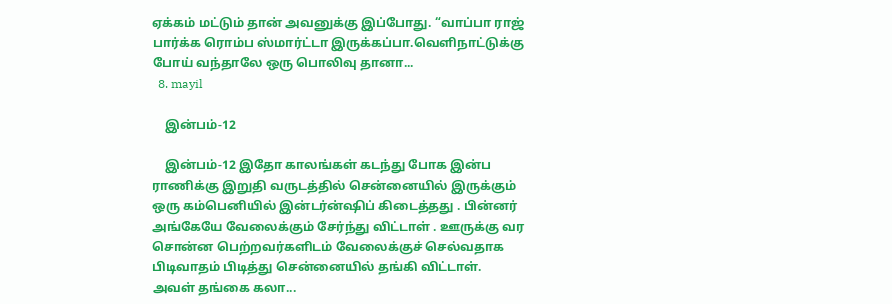ஏக்கம் மட்டும் தான் அவனுக்கு இப்போது. “வாப்பா ராஜ் பார்க்க ரொம்ப ஸ்மார்ட்டா இருக்கப்பா.வெளிநாட்டுக்கு போய் வந்தாலே ஒரு பொலிவு தானா...
  8. mayil

    இன்பம்-12

    இன்பம்-12 இதோ காலங்கள் கடந்து போக இன்ப ராணிக்கு இறுதி வருடத்தில் சென்னையில் இருக்கும் ஒரு கம்பெனியில் இன்டர்ன்ஷிப் கிடைத்தது . பின்னர் அங்கேயே வேலைக்கும் சேர்ந்து விட்டாள் . ஊருக்கு வர சொன்ன பெற்றவர்களிடம் வேலைக்குச் செல்வதாக பிடிவாதம் பிடித்து சென்னையில் தங்கி விட்டாள். அவள் தங்கை கலா...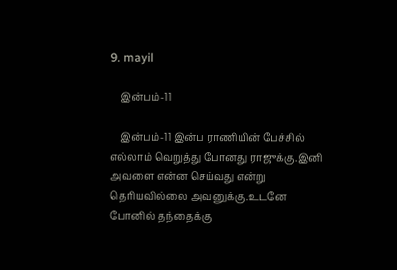9. mayil

    இன்பம்-11

    இன்பம்-11 இன்ப ராணியின் பேச்சில் எல்லாம் வெறுத்து போனது ராஜுக்கு.இனி அவளை என்ன செய்வது என்று தெரியவில்லை அவனுக்கு.உடனே போனில் தந்தைக்கு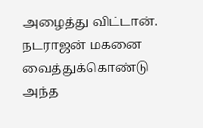அழைத்து விட்டான். நடராஜன் மகனை வைத்துக்கொண்டு அந்த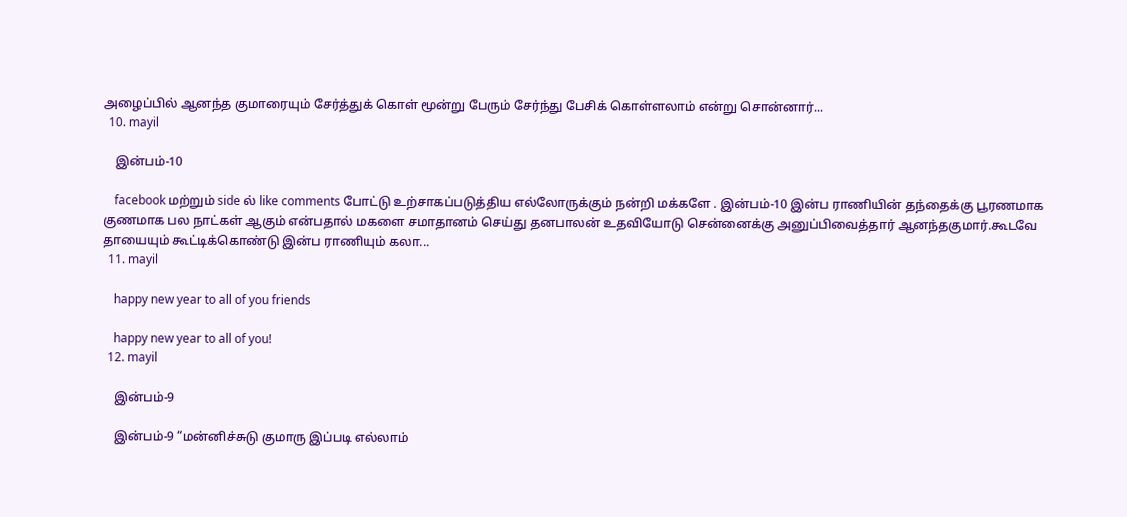அழைப்பில் ஆனந்த குமாரையும் சேர்த்துக் கொள் மூன்று பேரும் சேர்ந்து பேசிக் கொள்ளலாம் என்று சொன்னார்...
  10. mayil

    இன்பம்-10

    facebook மற்றும் side ல் like comments போட்டு உற்சாகப்படுத்திய எல்லோருக்கும் நன்றி மக்களே . இன்பம்-10 இன்ப ராணியின் தந்தைக்கு பூரணமாக குணமாக பல நாட்கள் ஆகும் என்பதால் மகளை சமாதானம் செய்து தனபாலன் உதவியோடு சென்னைக்கு அனுப்பிவைத்தார் ஆனந்தகுமார்.கூடவே தாயையும் கூட்டிக்கொண்டு இன்ப ராணியும் கலா...
  11. mayil

    happy new year to all of you friends

    happy new year to all of you!
  12. mayil

    இன்பம்-9

    இன்பம்-9 “மன்னிச்சுடு குமாரு இப்படி எல்லாம்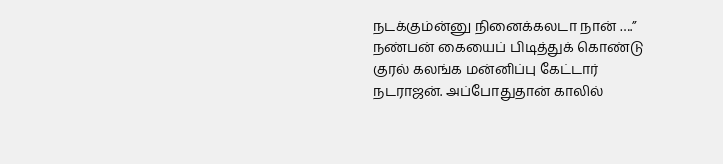நடக்கும்ன்னு நினைக்கலடா நான் ….” நண்பன் கையைப் பிடித்துக் கொண்டு குரல் கலங்க மன்னிப்பு கேட்டார் நடராஜன். அப்போதுதான் காலில்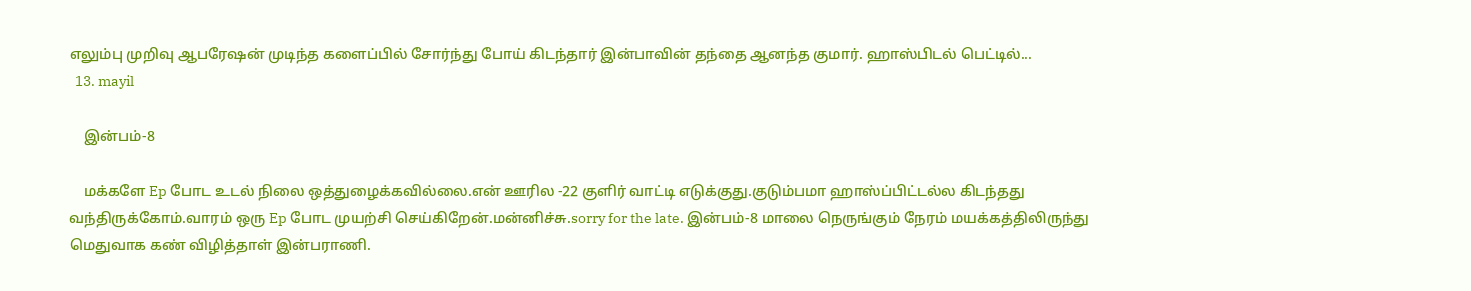எலும்பு முறிவு ஆபரேஷன் முடிந்த களைப்பில் சோர்ந்து போய் கிடந்தார் இன்பாவின் தந்தை ஆனந்த குமார். ஹாஸ்பிடல் பெட்டில்...
  13. mayil

    இன்பம்-8

    மக்களே Ep போட உடல் நிலை ஒத்துழைக்கவில்லை.என் ஊரில -22 குளிர் வாட்டி எடுக்குது.குடும்பமா ஹாஸ்ப்பிட்டல்ல கிடந்தது வந்திருக்கோம்.வாரம் ஒரு Ep போட முயற்சி செய்கிறேன்.மன்னிச்சு.sorry for the late. இன்பம்-8 மாலை நெருங்கும் நேரம் மயக்கத்திலிருந்து மெதுவாக கண் விழித்தாள் இன்பராணி.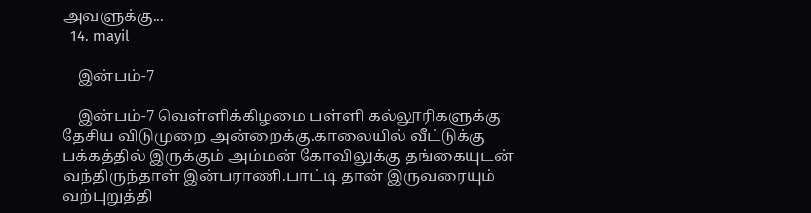அவளுக்கு...
  14. mayil

    இன்பம்-7

    இன்பம்-7 வெள்ளிக்கிழமை பள்ளி கல்லூரிகளுக்கு தேசிய விடுமுறை அன்றைக்கு.காலையில் வீட்டுக்கு பக்கத்தில் இருக்கும் அம்மன் கோவிலுக்கு தங்கையுடன் வந்திருந்தாள் இன்பராணி.பாட்டி தான் இருவரையும் வற்புறுத்தி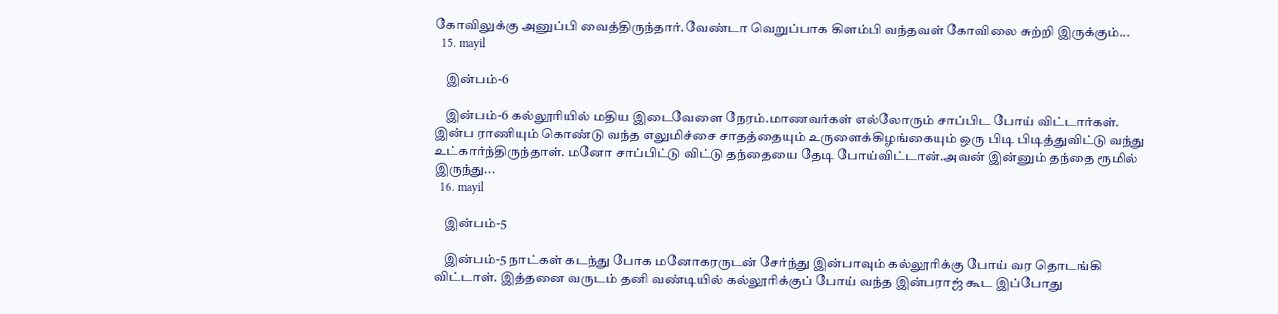கோவிலுக்கு அனுப்பி வைத்திருந்தார்.வேண்டா வெறுப்பாக கிளம்பி வந்தவள் கோவிலை சுற்றி இருக்கும்...
  15. mayil

    இன்பம்-6

    இன்பம்-6 கல்லூரியில் மதிய இடைவேளை நேரம்.மாணவர்கள் எல்லோரும் சாப்பிட போய் விட்டார்கள். இன்ப ராணியும் கொண்டு வந்த எலுமிச்சை சாதத்தையும் உருளைக்கிழங்கையும் ஒரு பிடி பிடித்துவிட்டு வந்து உட்கார்ந்திருந்தாள். மனோ சாப்பிட்டு விட்டு தந்தையை தேடி போய்விட்டான்.அவன் இன்னும் தந்தை ரூமில் இருந்து...
  16. mayil

    இன்பம்-5

    இன்பம்-5 நாட்கள் கடந்து போக மனோகரருடன் சேர்ந்து இன்பாவும் கல்லூரிக்கு போய் வர தொடங்கி விட்டாள். இத்தனை வருடம் தனி வண்டியில் கல்லூரிக்குப் போய் வந்த இன்பராஜ் கூட இப்போது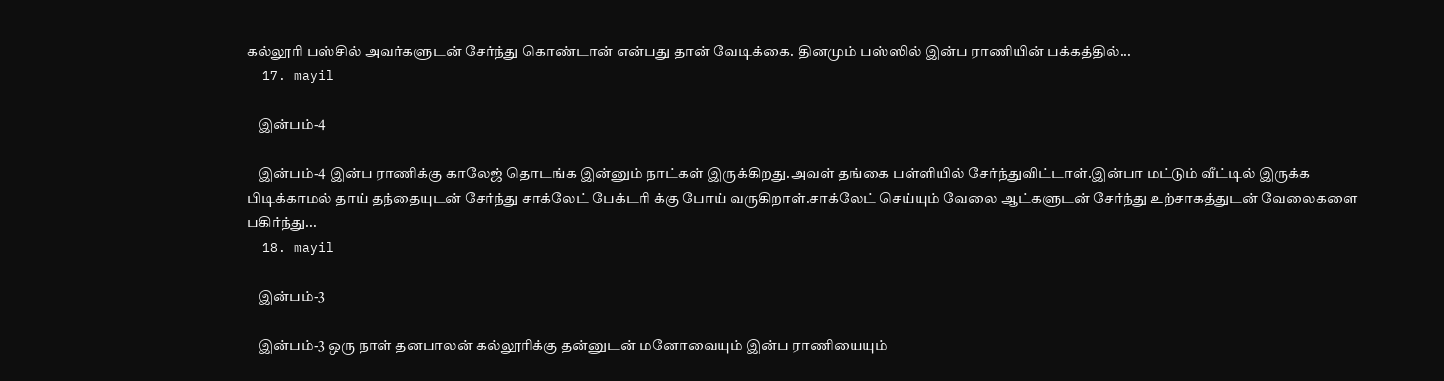கல்லூரி பஸ்சில் அவர்களுடன் சேர்ந்து கொண்டான் என்பது தான் வேடிக்கை. தினமும் பஸ்ஸில் இன்ப ராணியின் பக்கத்தில்...
  17. mayil

    இன்பம்-4

    இன்பம்-4 இன்ப ராணிக்கு காலேஜ் தொடங்க இன்னும் நாட்கள் இருக்கிறது.அவள் தங்கை பள்ளியில் சேர்ந்துவிட்டாள்.இன்பா மட்டும் வீட்டில் இருக்க பிடிக்காமல் தாய் தந்தையுடன் சேர்ந்து சாக்லேட் பேக்டரி க்கு போய் வருகிறாள்.சாக்லேட் செய்யும் வேலை ஆட்களுடன் சேர்ந்து உற்சாகத்துடன் வேலைகளை பகிர்ந்து...
  18. mayil

    இன்பம்-3

    இன்பம்-3 ஒரு நாள் தனபாலன் கல்லூரிக்கு தன்னுடன் மனோவையும் இன்ப ராணியையும்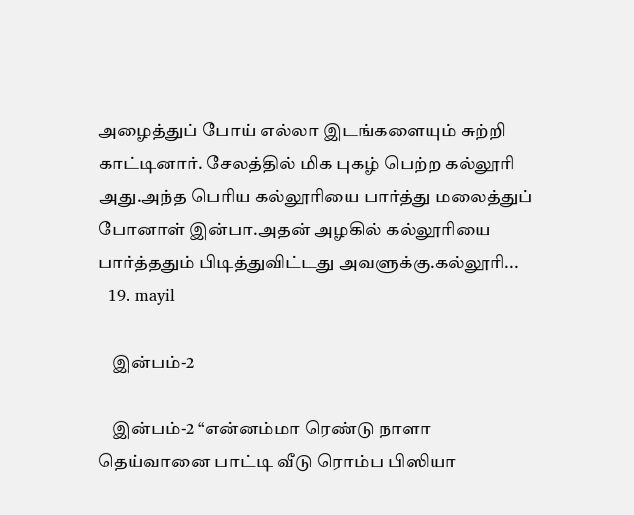அழைத்துப் போய் எல்லா இடங்களையும் சுற்றி காட்டினார். சேலத்தில் மிக புகழ் பெற்ற கல்லூரி அது.அந்த பெரிய கல்லூரியை பார்த்து மலைத்துப் போனாள் இன்பா.அதன் அழகில் கல்லூரியை பார்த்ததும் பிடித்துவிட்டது அவளுக்கு.கல்லூரி...
  19. mayil

    இன்பம்-2

    இன்பம்-2 “என்னம்மா ரெண்டு நாளா தெய்வானை பாட்டி வீடு ரொம்ப பிஸியா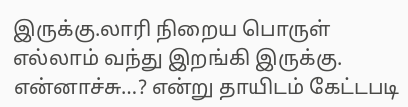இருக்கு.லாரி நிறைய பொருள் எல்லாம் வந்து இறங்கி இருக்கு. என்னாச்சு…? என்று தாயிடம் கேட்டபடி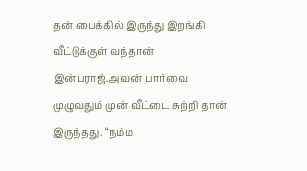தன் பைக்கில் இருந்து இறங்கி வீட்டுக்குள் வந்தான் இன்பராஜ்.அவன் பார்வை முழுவதும் முன் வீட்டை சுற்றி தான் இருந்தது. “நம்ம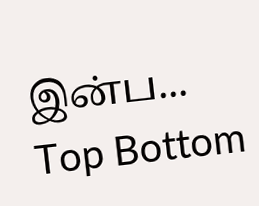இன்ப...
Top Bottom